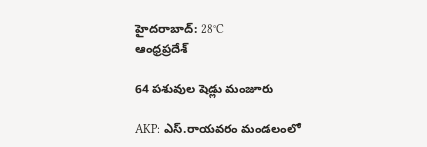హైదరాబాద్: 28°C
ఆంధ్రప్రదేశ్

64 పశువుల షెడ్లు మంజూరు

AKP: ఎస్.రాయవరం మండలంలో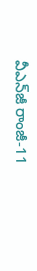వీఎన్‌జీ రాంజీ-11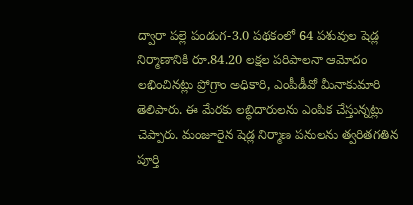ద్వారా పల్లె పండుగ-3.0 పథకంలో 64 పశువుల షెడ్ల నిర్మాణానికి రూ.84.20 లక్షల పరిపాలనా ఆమోదం లభించినట్లు ప్రోగ్రాం అధికారి, ఎంపీడీవో మీనాకుమారి తెలిపారు. ఈ మేరకు లబ్ధిదారులను ఎంపిక చేస్తున్నట్లు చెప్పారు. మంజూరైన షెడ్ల నిర్మాణ పనులను త్వరితగతిన పూర్తి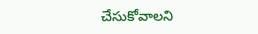చేసుకోవాలని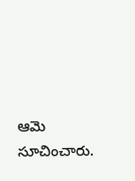ఆమె సూచించారు.